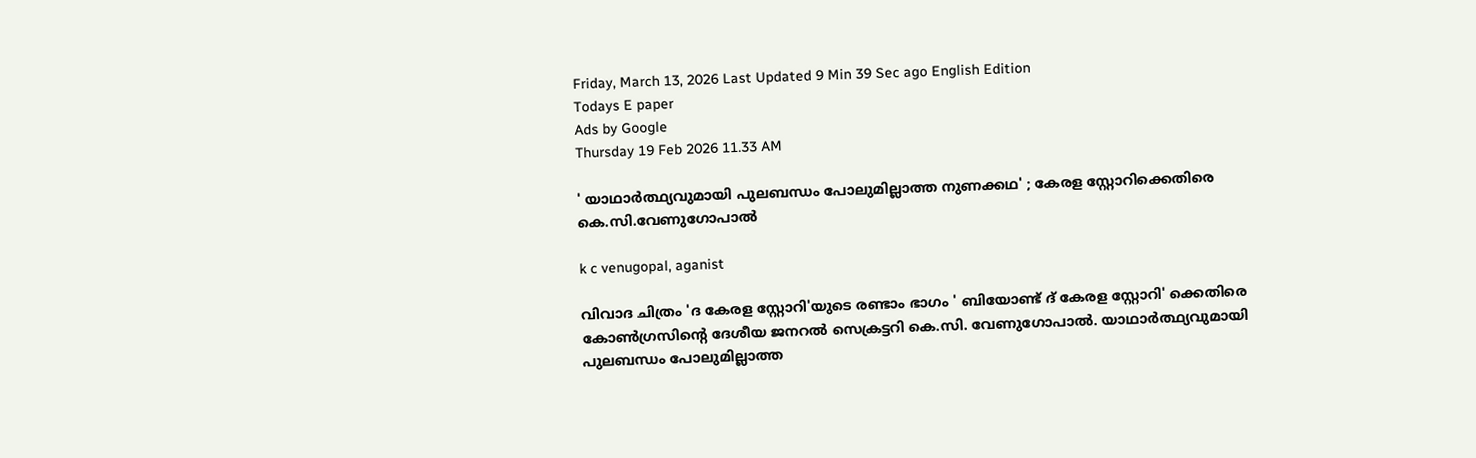Friday, March 13, 2026 Last Updated 9 Min 39 Sec ago English Edition
Todays E paper
Ads by Google
Thursday 19 Feb 2026 11.33 AM

' യാഥാര്‍ത്ഥ്യവുമായി പുലബന്ധം പോലുമില്ലാത്ത നുണക്കഥ' ; കേരള സ്റ്റോറിക്കെതിരെ കെ.സി.വേണുഗോപാല്‍

k c venugopal, aganist

വിവാദ ചിത്രം 'ദ കേരള സ്റ്റോറി'യുടെ രണ്ടാം ഭാഗം ' ബിയോണ്ട് ദ് കേരള സ്റ്റോറി' ക്കെതിരെ കോണ്‍ഗ്രസിന്റെ ദേശീയ ജനറല്‍ സെക്രട്ടറി കെ.സി. വേണുഗോപാല്‍. യാഥാര്‍ത്ഥ്യവുമായി പുലബന്ധം പോലുമില്ലാത്ത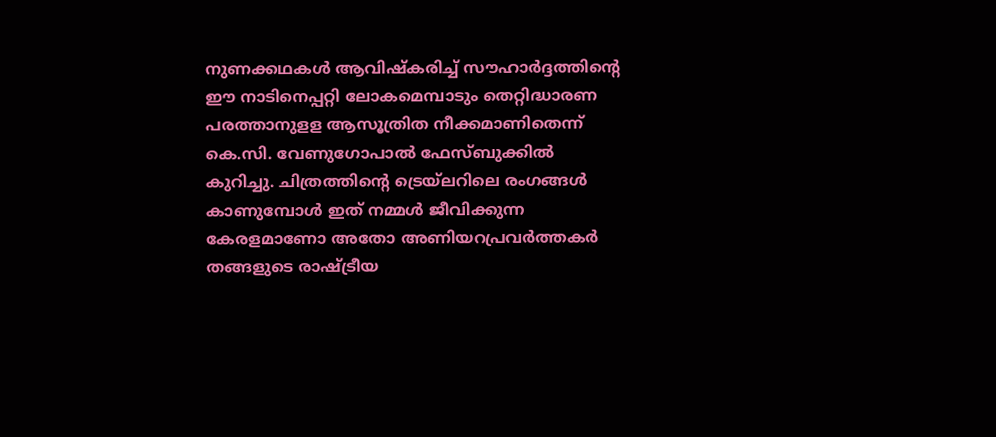നുണക്കഥകള്‍ ആവിഷ്‌കരിച്ച് സൗഹാര്‍ദ്ദത്തിന്റെ ഈ നാടിനെപ്പറ്റി ലോകമെമ്പാടും തെറ്റിദ്ധാരണ പരത്താനുളള ആസൂത്രിത നീക്കമാണിതെന്ന് കെ.സി. വേണുഗോപാല്‍ ഫേസ്ബുക്കില്‍ കുറിച്ചു. ചിത്രത്തിന്റെ ട്രെയ്‌ലറിലെ രംഗങ്ങള്‍ കാണുമ്പോള്‍ ഇത് നമ്മള്‍ ജീവിക്കുന്ന കേരളമാണോ അതോ അണിയറപ്രവര്‍ത്തകര്‍ തങ്ങളുടെ രാഷ്ട്രീയ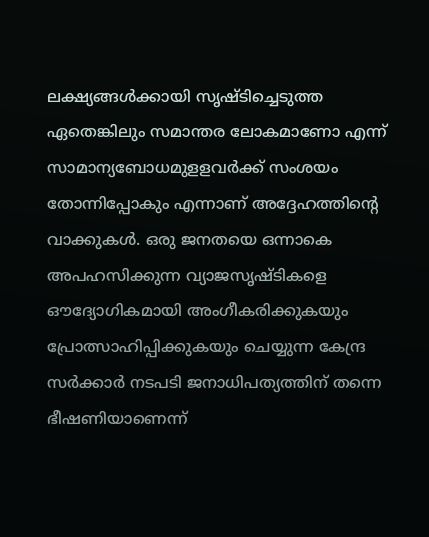ലക്ഷ്യങ്ങള്‍ക്കായി സൃഷ്ടിച്ചെടുത്ത ഏതെങ്കിലും സമാന്തര ലോകമാണോ എന്ന് സാമാന്യബോധമുളളവര്‍ക്ക് സംശയം തോന്നിപ്പോകും എന്നാണ് അദ്ദേഹത്തിന്റെ വാക്കുകള്‍. ഒരു ജനതയെ ഒന്നാകെ അപഹസിക്കുന്ന വ്യാജസൃഷ്ടികളെ ഔദ്യോഗികമായി അംഗീകരിക്കുകയും പ്രോത്സാഹിപ്പിക്കുകയും ചെയ്യുന്ന കേന്ദ്ര സര്‍ക്കാര്‍ നടപടി ജനാധിപത്യത്തിന് തന്നെ ഭീഷണിയാണെന്ന്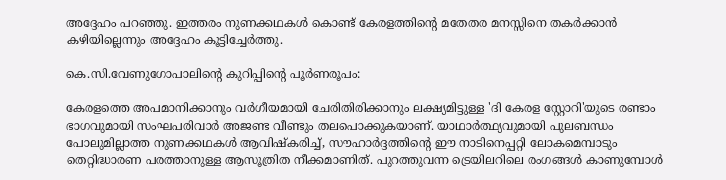അദ്ദേഹം പറഞ്ഞു. ഇത്തരം നുണക്കഥകള്‍ കൊണ്ട് കേരളത്തിന്റെ മതേതര മനസ്സിനെ തകര്‍ക്കാന്‍ കഴിയില്ലെന്നും അദ്ദേഹം കൂട്ടിച്ചേര്‍ത്തു.

കെ.സി.വേണുഗോപാലിന്റെ കുറിപ്പിന്റെ പൂര്‍ണരൂപം:

കേരളത്തെ അപമാനിക്കാനും വർഗീയമായി ചേരിതിരിക്കാനും ലക്ഷ്യമിട്ടുള്ള 'ദി കേരള സ്റ്റോറി'യുടെ രണ്ടാം ഭാഗവുമായി സംഘപരിവാർ അജണ്ട വീണ്ടും തലപൊക്കുകയാണ്. യാഥാർത്ഥ്യവുമായി പുലബന്ധം പോലുമില്ലാത്ത നുണക്കഥകൾ ആവിഷ്കരിച്ച്, സൗഹാർദ്ദത്തിന്റെ ഈ നാടിനെപ്പറ്റി ലോകമെമ്പാടും തെറ്റിദ്ധാരണ പരത്താനുള്ള ആസൂത്രിത നീക്കമാണിത്. പുറത്തുവന്ന ട്രെയിലറിലെ രംഗങ്ങൾ കാണുമ്പോൾ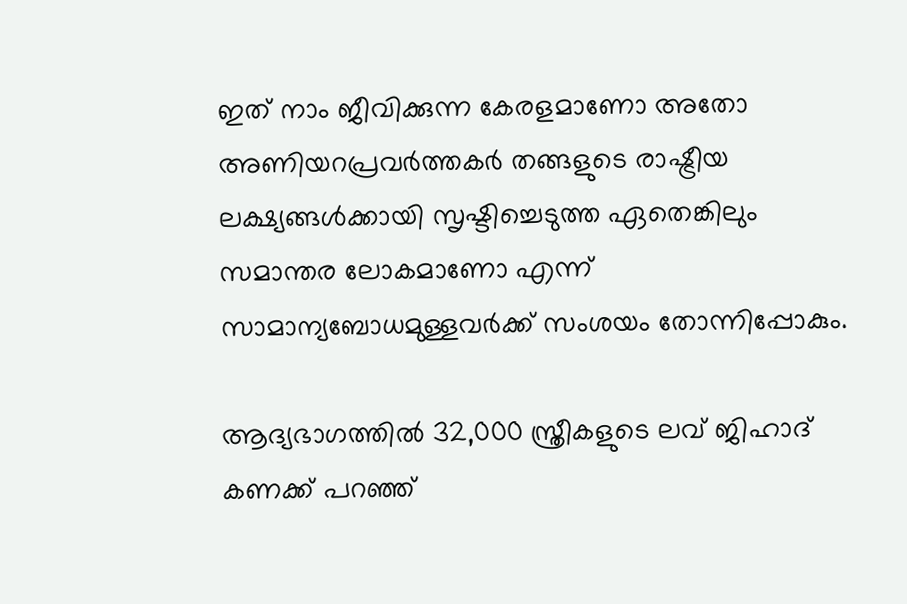ഇത് നാം ജീവിക്കുന്ന കേരളമാണോ അതോ അണിയറപ്രവർത്തകർ തങ്ങളുടെ രാഷ്ട്രീയ ലക്ഷ്യങ്ങൾക്കായി സൃഷ്ടിച്ചെടുത്ത ഏതെങ്കിലും സമാന്തര ലോകമാണോ എന്ന് സാമാന്യബോധമുള്ളവർക്ക് സംശയം തോന്നിപ്പോകും.

ആദ്യഭാഗത്തിൽ 32,000 സ്ത്രീകളുടെ ലവ് ജിഹാദ് കണക്ക് പറഞ്ഞ്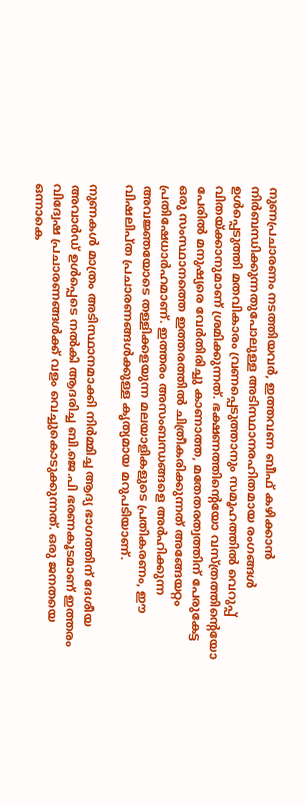നുണപ്രചാരണം നടത്തിയവർ, ഇത്തവണ ബീഫ് കഴിക്കാൻ നിർബന്ധിക്കുന്നതുപോലുള്ള അടിസ്ഥാനരഹിതമായ രംഗങ്ങൾ ഉൾപ്പെടുത്തി മതവികാരം വ്രണപ്പെടുത്താനും സമൂഹത്തിൽ വെറുപ്പ് വിതയ്ക്കാനുമാണ് ശ്രമിക്കുന്നത്. ഭക്ഷണത്തിന്റെയോ വസ്ത്രത്തിന്റെയോ പേരിൽ മനുഷ്യരെ വേർതിരിച്ചു കാണാത്ത, മതേതരത്വത്തിന് പേരുകേട്ട ഒരു സംസ്ഥാനത്തെ ഇത്തരത്തിൽ ചിത്രീകരിക്കുന്നത് അങ്ങേയറ്റം പ്രതിഷേധാർഹമാണ്. ഇത്തരം അസംബന്ധങ്ങളെ അർഹിക്കുന്ന അവജ്ഞയോടെ തള്ളിക്കളയുന്ന മലയാളികളുടെ പ്രതികരണം, ഈ വിഷലിപ്ത പ്രചാരണങ്ങൾക്കുള്ള കൃത്യമായ മറുപടിയാണ്.

നുണകൾ മാത്രം അടിസ്ഥാനമാക്കി നിർമ്മിച്ച ആദ്യ ഭാഗത്തിന് ദേശീയ അവാർഡ് ഉൾപ്പെടെ നൽകി ആദരിച്ച ബി.ജെ.പി ഭരണകൂടമാണ് ഇത്തരം വിദ്വേഷ പ്രചാരണങ്ങൾക്ക് വളം വെച്ചുകൊടുക്കുന്നത്. ഒരു ജനതയെ ഒന്നാകെ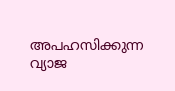അപഹസിക്കുന്ന വ്യാജ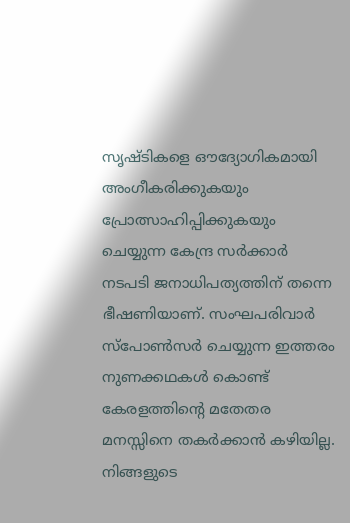സൃഷ്ടികളെ ഔദ്യോഗികമായി അംഗീകരിക്കുകയും പ്രോത്സാഹിപ്പിക്കുകയും ചെയ്യുന്ന കേന്ദ്ര സർക്കാർ നടപടി ജനാധിപത്യത്തിന് തന്നെ ഭീഷണിയാണ്. സംഘപരിവാർ സ്പോൺസർ ചെയ്യുന്ന ഇത്തരം നുണക്കഥകൾ കൊണ്ട് കേരളത്തിന്റെ മതേതര മനസ്സിനെ തകർക്കാൻ കഴിയില്ല. നിങ്ങളുടെ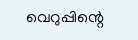വെറുപ്പിന്റെ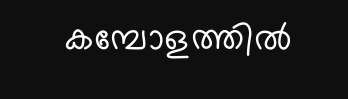കമ്പോളത്തിൽ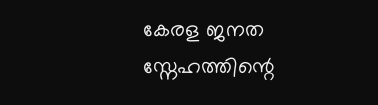കേരള ജനത സ്നേഹത്തിന്റെ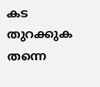കട തുറക്കുക തന്നെ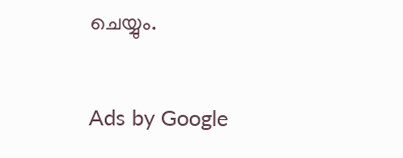ചെയ്യും.

Ads by Google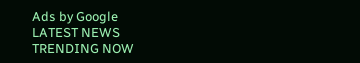Ads by Google
LATEST NEWS
TRENDING NOW